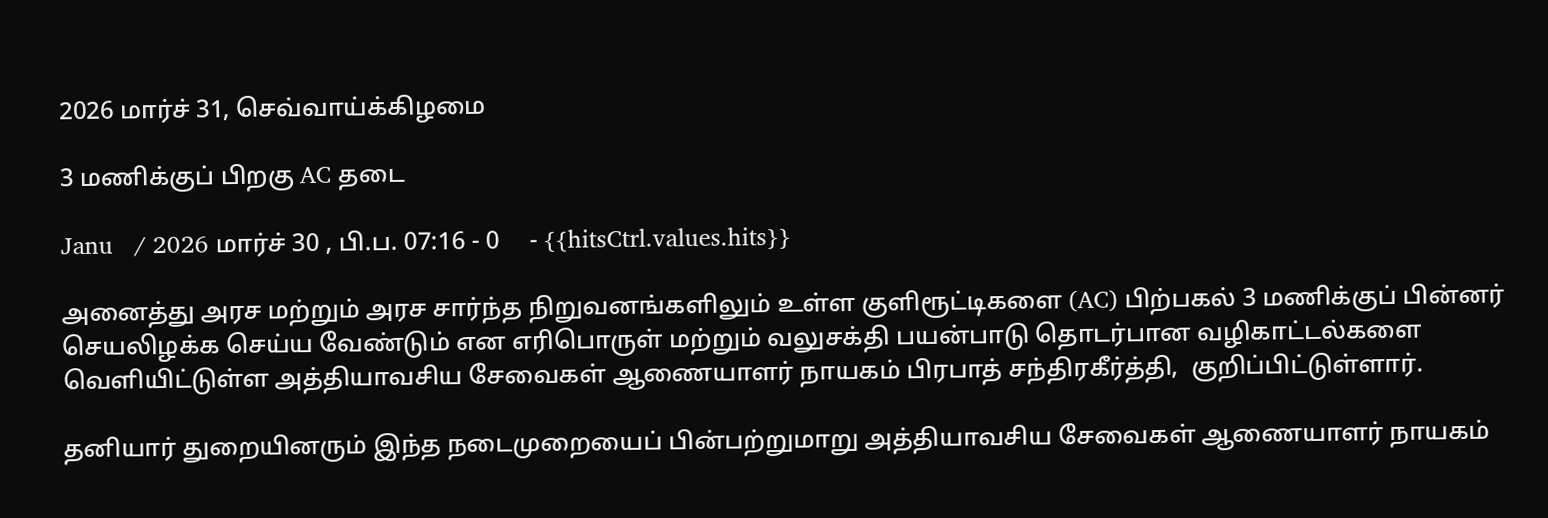2026 மார்ச் 31, செவ்வாய்க்கிழமை

3 மணிக்குப் பிறகு AC தடை

Janu   / 2026 மார்ச் 30 , பி.ப. 07:16 - 0     - {{hitsCtrl.values.hits}}

அனைத்து அரச மற்றும் அரச சார்ந்த நிறுவனங்களிலும் உள்ள குளிரூட்டிகளை (AC) பிற்பகல் 3 மணிக்குப் பின்னர் செயலிழக்க செய்ய வேண்டும் என எரிபொருள் மற்றும் வலுசக்தி பயன்பாடு தொடர்பான வழிகாட்டல்களை வெளியிட்டுள்ள அத்தியாவசிய சேவைகள் ஆணையாளர் நாயகம் பிரபாத் சந்திரகீர்த்தி,  குறிப்பிட்டுள்ளார்.

தனியார் துறையினரும் இந்த நடைமுறையைப் பின்பற்றுமாறு அத்தியாவசிய சேவைகள் ஆணையாளர் நாயகம்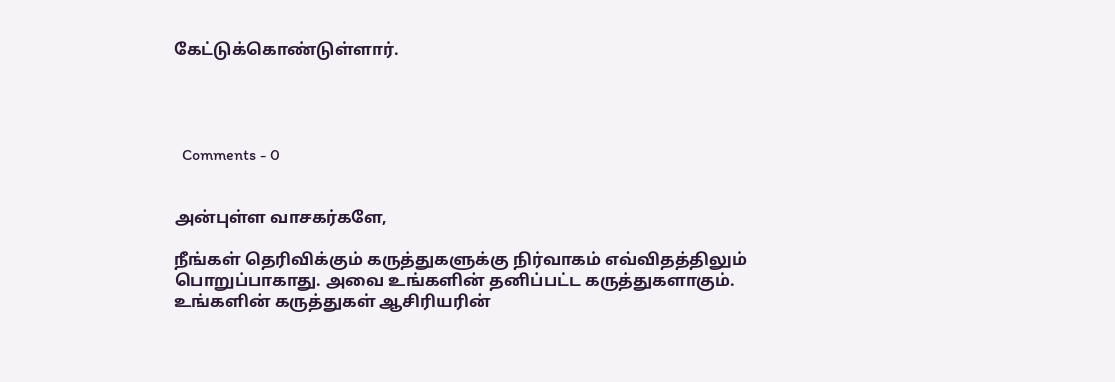கேட்டுக்கொண்டுள்ளார்.




  Comments - 0


அன்புள்ள வாசகர்களே,

நீங்கள் தெரிவிக்கும் கருத்துகளுக்கு நிர்வாகம் எவ்விதத்திலும் பொறுப்பாகாது. அவை உங்களின் தனிப்பட்ட கருத்துகளாகும். உங்களின் கருத்துகள் ஆசிரியரின்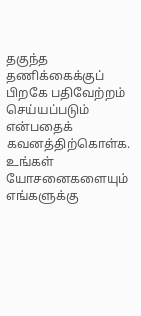தகுந்த தணிக்கைக்குப் பிறகே பதிவேற்றம் செய்யப்படும் என்பதைக் கவனத்திற்கொள்க. உங்கள் யோசனைகளையும் எங்களுக்கு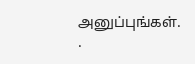அனுப்புங்கள். .